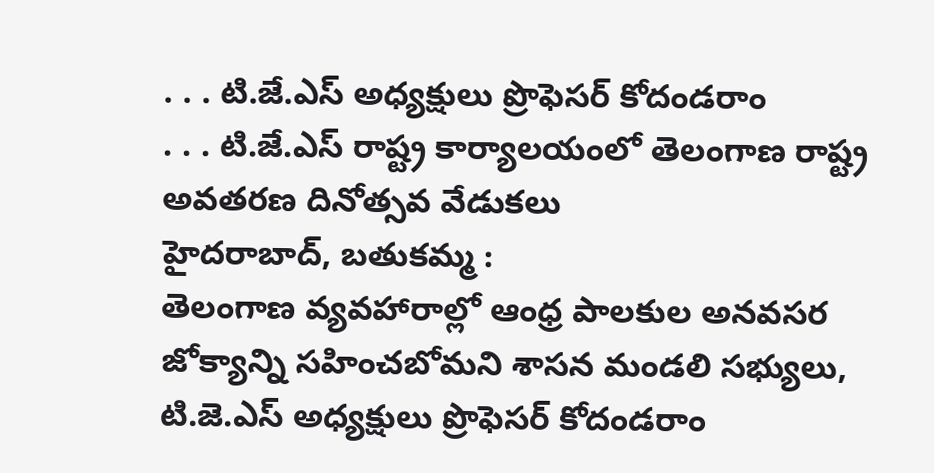. . . టి.జే.ఎస్ అధ్యక్షులు ప్రొఫెసర్ కోదండరాం
. . . టి.జే.ఎస్ రాష్ట్ర కార్యాలయంలో తెలంగాణ రాష్ట్ర అవతరణ దినోత్సవ వేడుకలు
హైదరాబాద్, బతుకమ్మ :
తెలంగాణ వ్యవహారాల్లో ఆంధ్ర పాలకుల అనవసర జోక్యాన్ని సహించబోమని శాసన మండలి సభ్యులు, టి.జె.ఎస్ అధ్యక్షులు ప్రొఫెసర్ కోదండరాం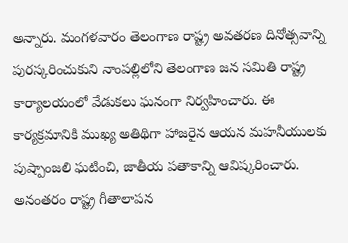అన్నారు. మంగళవారం తెలంగాణ రాష్ట్ర అవతరణ దినోత్సవాన్ని పురస్కరించుకుని నాంపల్లిలోని తెలంగాణ జన సమితి రాష్ట్ర కార్యాలయంలో వేడుకలు ఘనంగా నిర్వహించారు. ఈ కార్యక్రమానికి ముఖ్య అతిథిగా హాజరైన ఆయన మహనీయులకు పుష్పాంజలి ఘటించి, జాతీయ పతాకాన్ని ఆవిష్కరించారు. అనంతరం రాష్ట్ర గీతాలాపన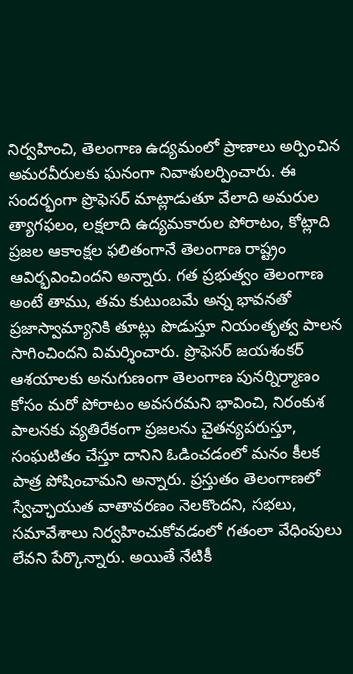నిర్వహించి, తెలంగాణ ఉద్యమంలో ప్రాణాలు అర్పించిన అమరవీరులకు ఘనంగా నివాళులర్పించారు. ఈ సందర్భంగా ప్రొఫెసర్ మాట్లాడుతూ వేలాది అమరుల త్యాగఫలం, లక్షలాది ఉద్యమకారుల పోరాటం, కోట్లాది ప్రజల ఆకాంక్షల ఫలితంగానే తెలంగాణ రాష్ట్రం ఆవిర్భవించిందని అన్నారు. గత ప్రభుత్వం తెలంగాణ అంటే తాము, తమ కుటుంబమే అన్న భావనతో ప్రజాస్వామ్యానికి తూట్లు పొడుస్తూ నియంతృత్వ పాలన సాగించిందని విమర్శించారు. ప్రొఫెసర్ జయశంకర్ ఆశయాలకు అనుగుణంగా తెలంగాణ పునర్నిర్మాణం కోసం మరో పోరాటం అవసరమని భావించి, నిరంకుశ పాలనకు వ్యతిరేకంగా ప్రజలను చైతన్యపరుస్తూ, సంఘటితం చేస్తూ దానిని ఓడించడంలో మనం కీలక పాత్ర పోషించామని అన్నారు. ప్రస్తుతం తెలంగాణలో స్వేచ్ఛాయుత వాతావరణం నెలకొందని, సభలు, సమావేశాలు నిర్వహించుకోవడంలో గతంలా వేధింపులు లేవని పేర్కొన్నారు. అయితే నేటికీ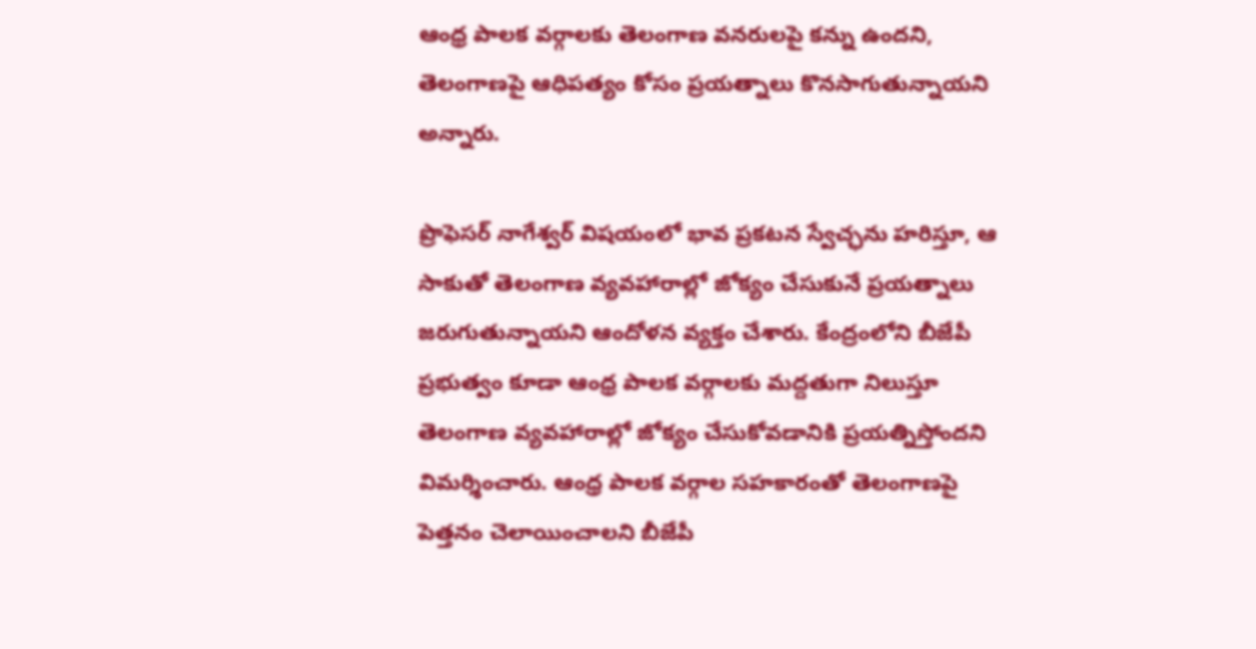ఆంధ్ర పాలక వర్గాలకు తెలంగాణ వనరులపై కన్ను ఉందని, తెలంగాణపై ఆధిపత్యం కోసం ప్రయత్నాలు కొనసాగుతున్నాయని అన్నారు.

ప్రొఫెసర్ నాగేశ్వర్ విషయంలో భావ ప్రకటన స్వేచ్ఛను హరిస్తూ, ఆ సాకుతో తెలంగాణ వ్యవహారాల్లో జోక్యం చేసుకునే ప్రయత్నాలు జరుగుతున్నాయని ఆందోళన వ్యక్తం చేశారు. కేంద్రంలోని బీజేపీ ప్రభుత్వం కూడా ఆంధ్ర పాలక వర్గాలకు మద్దతుగా నిలుస్తూ తెలంగాణ వ్యవహారాల్లో జోక్యం చేసుకోవడానికి ప్రయత్నిస్తోందని విమర్శించారు. ఆంధ్ర పాలక వర్గాల సహకారంతో తెలంగాణపై పెత్తనం చెలాయించాలని బీజేపీ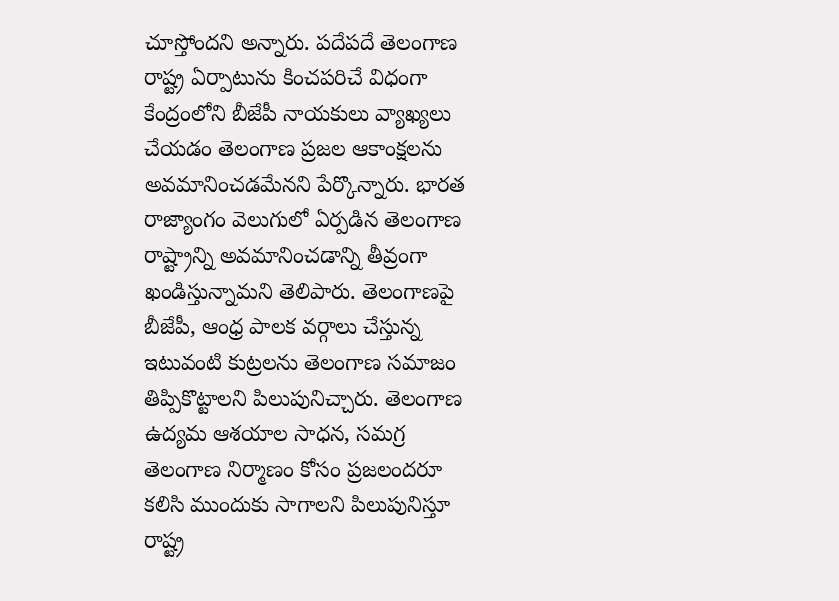చూస్తోందని అన్నారు. పదేపదే తెలంగాణ రాష్ట్ర ఏర్పాటును కించపరిచే విధంగా కేంద్రంలోని బీజేపీ నాయకులు వ్యాఖ్యలు చేయడం తెలంగాణ ప్రజల ఆకాంక్షలను అవమానించడమేనని పేర్కొన్నారు. భారత రాజ్యాంగం వెలుగులో ఏర్పడిన తెలంగాణ రాష్ట్రాన్ని అవమానించడాన్ని తీవ్రంగా ఖండిస్తున్నామని తెలిపారు. తెలంగాణపై బీజేపీ, ఆంధ్ర పాలక వర్గాలు చేస్తున్న ఇటువంటి కుట్రలను తెలంగాణ సమాజం తిప్పికొట్టాలని పిలుపునిచ్చారు. తెలంగాణ ఉద్యమ ఆశయాల సాధన, సమగ్ర తెలంగాణ నిర్మాణం కోసం ప్రజలందరూ కలిసి ముందుకు సాగాలని పిలుపునిస్తూ రాష్ట్ర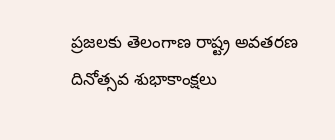ప్రజలకు తెలంగాణ రాష్ట్ర అవతరణ దినోత్సవ శుభాకాంక్షలు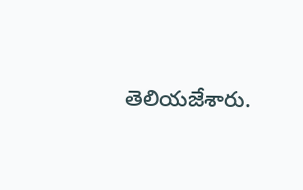తెలియజేశారు.